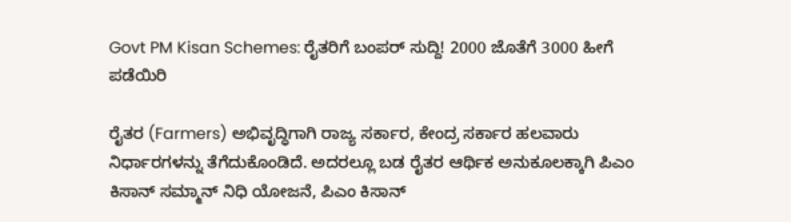Govt PM Kisan Schemes: ರೈತರಿಗೆ ಬಂಪರ್‌ ಸುದ್ದಿ! 2000 ಜೊತೆಗೆ 3000 ಹೀಗೆ ಪಡೆಯಿರಿ

ರೈತರ (Farmers) ಅಭಿವೃದ್ಧಿಗಾಗಿ ರಾಜ್ಯ ಸರ್ಕಾರ, ಕೇಂದ್ರ ಸರ್ಕಾರ ಹಲವಾರು ನಿರ್ಧಾರಗಳನ್ನು ತೆಗೆದುಕೊಂಡಿದೆ. ಅದರಲ್ಲೂ ಬಡ ರೈತರ ಆರ್ಥಿಕ ಅನುಕೂಲಕ್ಕಾಗಿ ಪಿಎಂ ಕಿಸಾನ್‌ ಸಮ್ಮಾನ್‌ ನಿಧಿ ಯೋಜನೆ, ಪಿಎಂ ಕಿಸಾನ್‌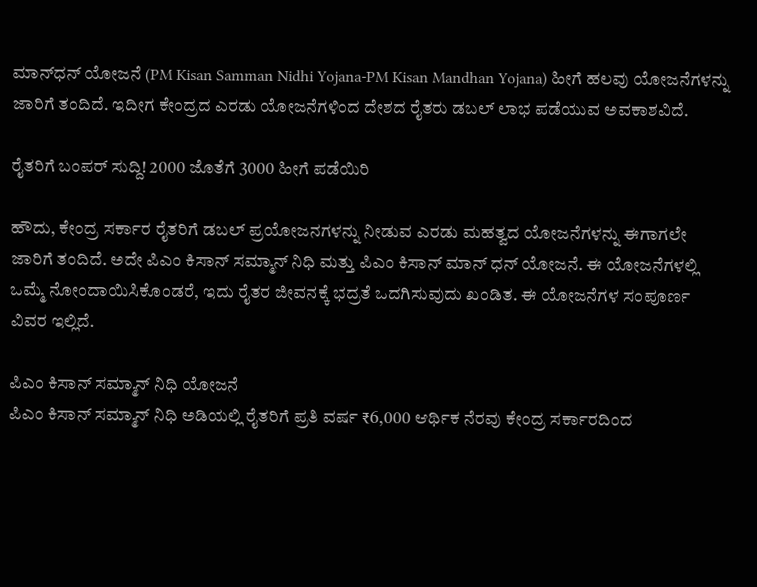ಮಾನ್‌ಧನ್‌ ಯೋಜನೆ (PM Kisan Samman Nidhi Yojana-PM Kisan Mandhan Yojana) ಹೀಗೆ ಹಲವು ಯೋಜನೆಗಳನ್ನು ಜಾರಿಗೆ ತಂದಿದೆ. ಇದೀಗ ಕೇಂದ್ರದ ಎರಡು ಯೋಜನೆಗಳಿಂದ ದೇಶದ ರೈತರು ಡಬಲ್‌ ಲಾಭ ಪಡೆಯುವ ಅವಕಾಶವಿದೆ.

ರೈತರಿಗೆ ಬಂಪರ್‌ ಸುದ್ದಿ! 2000 ಜೊತೆಗೆ 3000 ಹೀಗೆ ಪಡೆಯಿರಿ

ಹೌದು, ಕೇಂದ್ರ ಸರ್ಕಾರ ರೈತರಿಗೆ ಡಬಲ್‌ ಪ್ರಯೋಜನಗಳನ್ನು ನೀಡುವ ಎರಡು ಮಹತ್ವದ ಯೋಜನೆಗಳನ್ನು ಈಗಾಗಲೇ ಜಾರಿಗೆ ತಂದಿದೆ. ಅದೇ ಪಿಎಂ ಕಿಸಾನ್ ಸಮ್ಮಾನ್ ನಿಧಿ ಮತ್ತು ಪಿಎಂ ಕಿಸಾನ್ ಮಾನ್ ಧನ್ ಯೋಜನೆ. ಈ ಯೋಜನೆಗಳಲ್ಲಿ ಒಮ್ಮೆ ನೋಂದಾಯಿಸಿಕೊಂಡರೆ, ಇದು ರೈತರ ಜೀವನಕ್ಕೆ ಭದ್ರತೆ ಒದಗಿಸುವುದು ಖಂಡಿತ. ಈ ಯೋಜನೆಗಳ ಸಂಪೂರ್ಣ ವಿವರ ಇಲ್ಲಿದೆ.

ಪಿಎಂ ಕಿಸಾನ್ ಸಮ್ಮಾನ್‌ ನಿಧಿ ಯೋಜನೆ
ಪಿಎಂ ಕಿಸಾನ್ ಸಮ್ಮಾನ್ ನಿಧಿ ಅಡಿಯಲ್ಲಿ ರೈತರಿಗೆ ಪ್ರತಿ ವರ್ಷ ₹6,000 ಆರ್ಥಿಕ ನೆರವು ಕೇಂದ್ರ ಸರ್ಕಾರದಿಂದ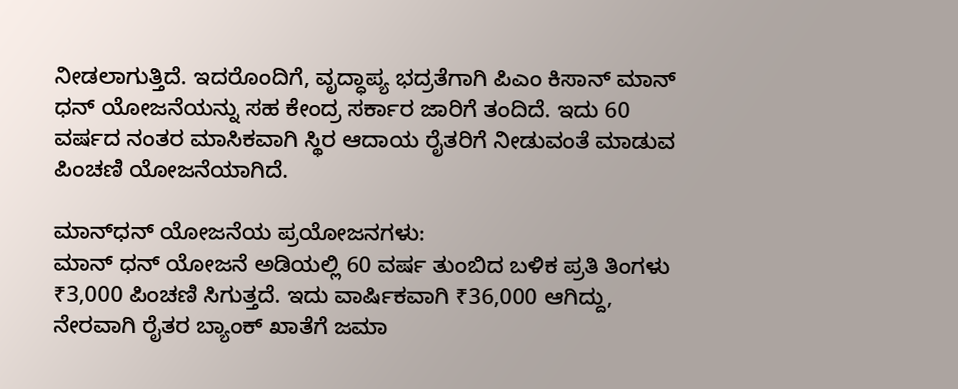ನೀಡಲಾಗುತ್ತಿದೆ. ಇದರೊಂದಿಗೆ, ವೃದ್ಧಾಪ್ಯ ಭದ್ರತೆಗಾಗಿ ಪಿಎಂ ಕಿಸಾನ್ ಮಾನ್ ಧನ್ ಯೋಜನೆಯನ್ನು ಸಹ ಕೇಂದ್ರ ಸರ್ಕಾರ ಜಾರಿಗೆ ತಂದಿದೆ. ಇದು 60 ವರ್ಷದ ನಂತರ ಮಾಸಿಕವಾಗಿ ಸ್ಥಿರ ಆದಾಯ ರೈತರಿಗೆ ನೀಡುವಂತೆ ಮಾಡುವ ಪಿಂಚಣಿ ಯೋಜನೆಯಾಗಿದೆ.

ಮಾನ್‌ಧನ್‌ ಯೋಜನೆಯ ಪ್ರಯೋಜನಗಳು:
ಮಾನ್ ಧನ್ ಯೋಜನೆ ಅಡಿಯಲ್ಲಿ 60 ವರ್ಷ ತುಂಬಿದ ಬಳಿಕ ಪ್ರತಿ ತಿಂಗಳು ₹3,000 ಪಿಂಚಣಿ ಸಿಗುತ್ತದೆ. ಇದು ವಾರ್ಷಿಕವಾಗಿ ₹36,000 ಆಗಿದ್ದು, ನೇರವಾಗಿ ರೈತರ ಬ್ಯಾಂಕ್ ಖಾತೆಗೆ ಜಮಾ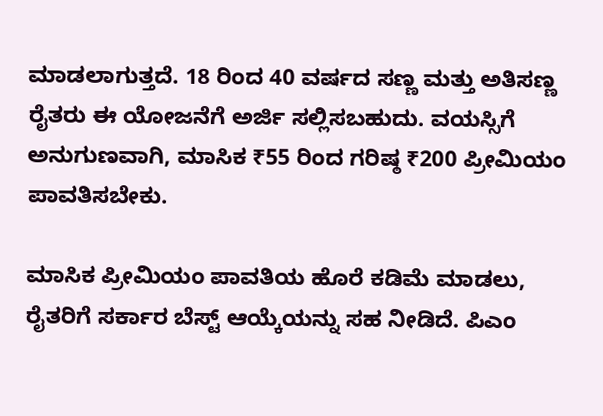ಮಾಡಲಾಗುತ್ತದೆ. 18 ರಿಂದ 40 ವರ್ಷದ ಸಣ್ಣ ಮತ್ತು ಅತಿಸಣ್ಣ ರೈತರು ಈ ಯೋಜನೆಗೆ ಅರ್ಜಿ ಸಲ್ಲಿಸಬಹುದು. ವಯಸ್ಸಿಗೆ ಅನುಗುಣವಾಗಿ, ಮಾಸಿಕ ₹55 ರಿಂದ ಗರಿಷ್ಠ ₹200 ಪ್ರೀಮಿಯಂ ಪಾವತಿಸಬೇಕು.

ಮಾಸಿಕ ಪ್ರೀಮಿಯಂ ಪಾವತಿಯ ಹೊರೆ ಕಡಿಮೆ ಮಾಡಲು, ರೈತರಿಗೆ ಸರ್ಕಾರ ಬೆಸ್ಟ್‌ ಆಯ್ಕೆಯನ್ನು ಸಹ ನೀಡಿದೆ. ಪಿಎಂ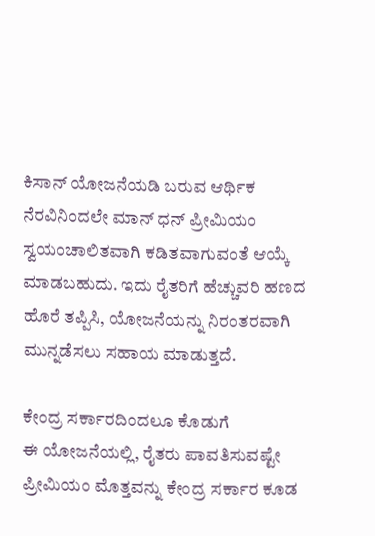ಕಿಸಾನ್ ಯೋಜನೆಯಡಿ ಬರುವ ಆರ್ಥಿಕ ನೆರವಿನಿಂದಲೇ ಮಾನ್ ಧನ್ ಪ್ರೀಮಿಯಂ ಸ್ವಯಂಚಾಲಿತವಾಗಿ ಕಡಿತವಾಗುವಂತೆ ಆಯ್ಕೆ ಮಾಡಬಹುದು. ಇದು ರೈತರಿಗೆ ಹೆಚ್ಚುವರಿ ಹಣದ ಹೊರೆ ತಪ್ಪಿಸಿ, ಯೋಜನೆಯನ್ನು ನಿರಂತರವಾಗಿ ಮುನ್ನಡೆಸಲು ಸಹಾಯ ಮಾಡುತ್ತದೆ.

ಕೇಂದ್ರ ಸರ್ಕಾರದಿಂದಲೂ ಕೊಡುಗೆ
ಈ ಯೋಜನೆಯಲ್ಲಿ, ರೈತರು ಪಾವತಿಸುವಷ್ಟೇ ಪ್ರೀಮಿಯಂ ಮೊತ್ತವನ್ನು ಕೇಂದ್ರ ಸರ್ಕಾರ ಕೂಡ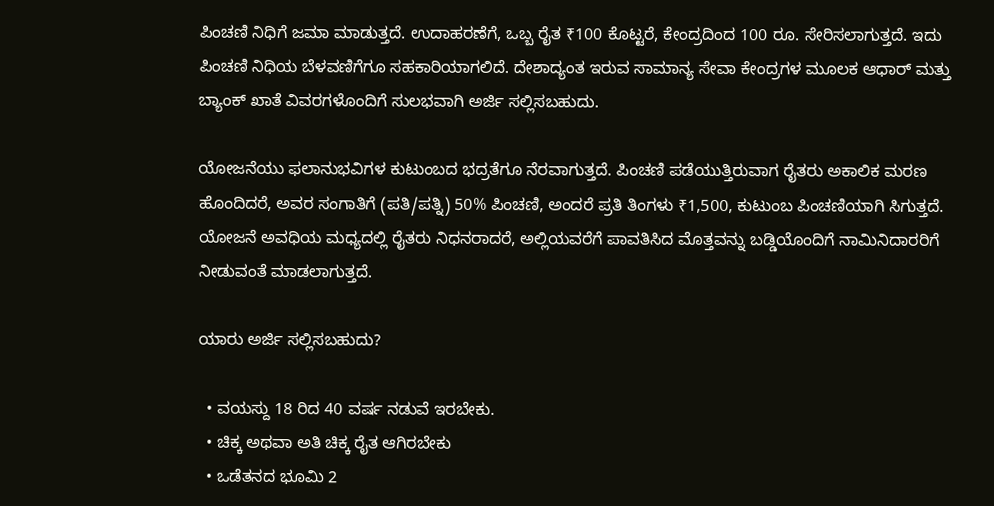ಪಿಂಚಣಿ ನಿಧಿಗೆ ಜಮಾ ಮಾಡುತ್ತದೆ. ಉದಾಹರಣೆಗೆ, ಒಬ್ಬ ರೈತ ₹100 ಕೊಟ್ಟರೆ, ಕೇಂದ್ರದಿಂದ 100 ರೂ. ಸೇರಿಸಲಾಗುತ್ತದೆ. ಇದು ಪಿಂಚಣಿ ನಿಧಿಯ ಬೆಳವಣಿಗೆಗೂ ಸಹಕಾರಿಯಾಗಲಿದೆ. ದೇಶಾದ್ಯಂತ ಇರುವ ಸಾಮಾನ್ಯ ಸೇವಾ ಕೇಂದ್ರಗಳ ಮೂಲಕ ಆಧಾರ್ ಮತ್ತು ಬ್ಯಾಂಕ್ ಖಾತೆ ವಿವರಗಳೊಂದಿಗೆ ಸುಲಭವಾಗಿ ಅರ್ಜಿ ಸಲ್ಲಿಸಬಹುದು.

ಯೋಜನೆಯು ಫಲಾನುಭವಿಗಳ ಕುಟುಂಬದ ಭದ್ರತೆಗೂ ನೆರವಾಗುತ್ತದೆ. ಪಿಂಚಣಿ ಪಡೆಯುತ್ತಿರುವಾಗ ರೈತರು ಅಕಾಲಿಕ ಮರಣ ಹೊಂದಿದರೆ, ಅವರ ಸಂಗಾತಿಗೆ (ಪತಿ/ಪತ್ನಿ) 50% ಪಿಂಚಣಿ, ಅಂದರೆ ಪ್ರತಿ ತಿಂಗಳು ₹1,500, ಕುಟುಂಬ ಪಿಂಚಣಿಯಾಗಿ ಸಿಗುತ್ತದೆ. ಯೋಜನೆ ಅವಧಿಯ ಮಧ್ಯದಲ್ಲಿ ರೈತರು ನಿಧನರಾದರೆ, ಅಲ್ಲಿಯವರೆಗೆ ಪಾವತಿಸಿದ ಮೊತ್ತವನ್ನು ಬಡ್ಡಿಯೊಂದಿಗೆ ನಾಮಿನಿದಾರರಿಗೆ ನೀಡುವಂತೆ ಮಾಡಲಾಗುತ್ತದೆ.

ಯಾರು ಅರ್ಜಿ ಸಲ್ಲಿಸಬಹುದು?

  • ವಯಸ್ದು 18 ರಿದ 40 ವರ್ಷ ನಡುವೆ ಇರಬೇಕು.
  • ಚಿಕ್ಕ ಅಥವಾ ಅತಿ ಚಿಕ್ಕ ರೈತ ಆಗಿರಬೇಕು
  • ಒಡೆತನದ ಭೂಮಿ 2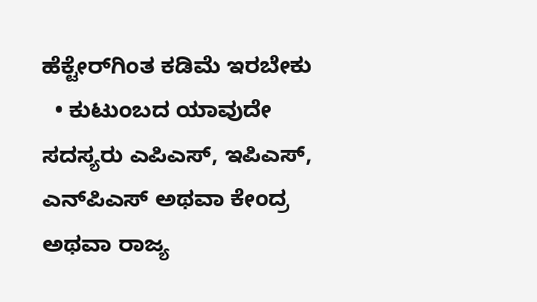ಹೆಕ್ಟೇರ್‌ಗಿಂತ ಕಡಿಮೆ ಇರಬೇಕು
  • ಕುಟುಂಬದ ಯಾವುದೇ ಸದಸ್ಯರು ಎಪಿಎಸ್‌, ಇಪಿಎಸ್‌, ಎನ್‌ಪಿಎಸ್‌ ಅಥವಾ ಕೇಂದ್ರ ಅಥವಾ ರಾಜ್ಯ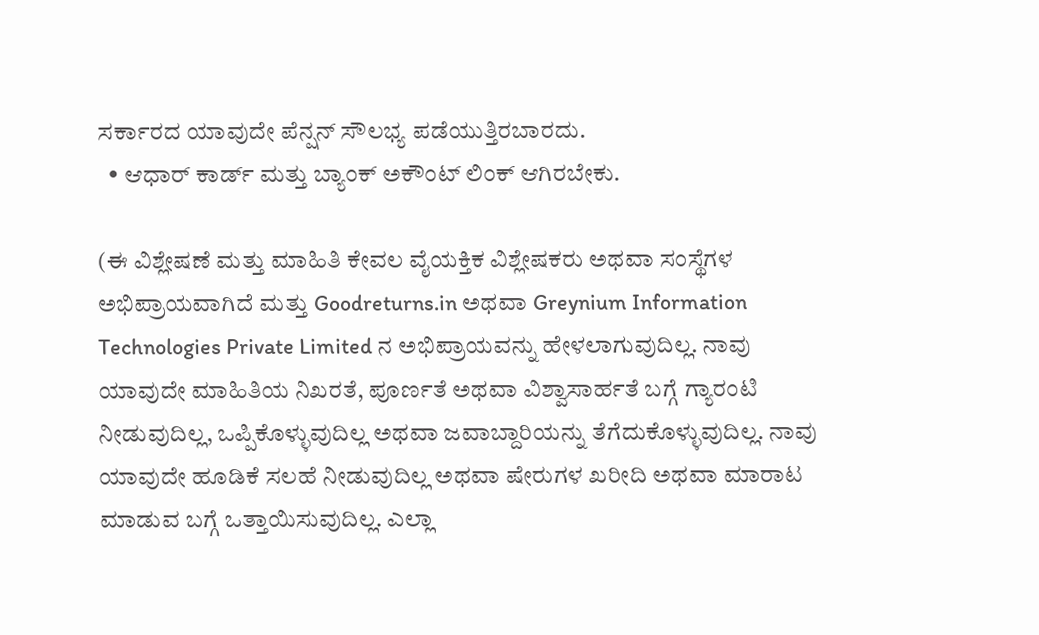ಸರ್ಕಾರದ ಯಾವುದೇ ಪೆನ್ಷನ್‌ ಸೌಲಭ್ಯ ಪಡೆಯುತ್ತಿರಬಾರದು.
  • ಆಧಾರ್‌ ಕಾರ್ಡ್‌ ಮತ್ತು ಬ್ಯಾಂಕ್‌ ಅಕೌಂಟ್‌ ಲಿಂಕ್‌ ಆಗಿರಬೇಕು.

(ಈ ವಿಶ್ಲೇಷಣೆ ಮತ್ತು ಮಾಹಿತಿ ಕೇವಲ ವೈಯಕ್ತಿಕ ವಿಶ್ಲೇಷಕರು ಅಥವಾ ಸಂಸ್ಥೆಗಳ ಅಭಿಪ್ರಾಯವಾಗಿದೆ ಮತ್ತು Goodreturns.in ಅಥವಾ Greynium Information Technologies Private Limited ನ ಅಭಿಪ್ರಾಯವನ್ನು ಹೇಳಲಾಗುವುದಿಲ್ಲ. ನಾವು ಯಾವುದೇ ಮಾಹಿತಿಯ ನಿಖರತೆ, ಪೂರ್ಣತೆ ಅಥವಾ ವಿಶ್ವಾಸಾರ್ಹತೆ ಬಗ್ಗೆ ಗ್ಯಾರಂಟಿ ನೀಡುವುದಿಲ್ಲ, ಒಪ್ಪಿಕೊಳ್ಳುವುದಿಲ್ಲ ಅಥವಾ ಜವಾಬ್ದಾರಿಯನ್ನು ತೆಗೆದುಕೊಳ್ಳುವುದಿಲ್ಲ. ನಾವು ಯಾವುದೇ ಹೂಡಿಕೆ ಸಲಹೆ ನೀಡುವುದಿಲ್ಲ ಅಥವಾ ಷೇರುಗಳ ಖರೀದಿ ಅಥವಾ ಮಾರಾಟ ಮಾಡುವ ಬಗ್ಗೆ ಒತ್ತಾಯಿಸುವುದಿಲ್ಲ. ಎಲ್ಲಾ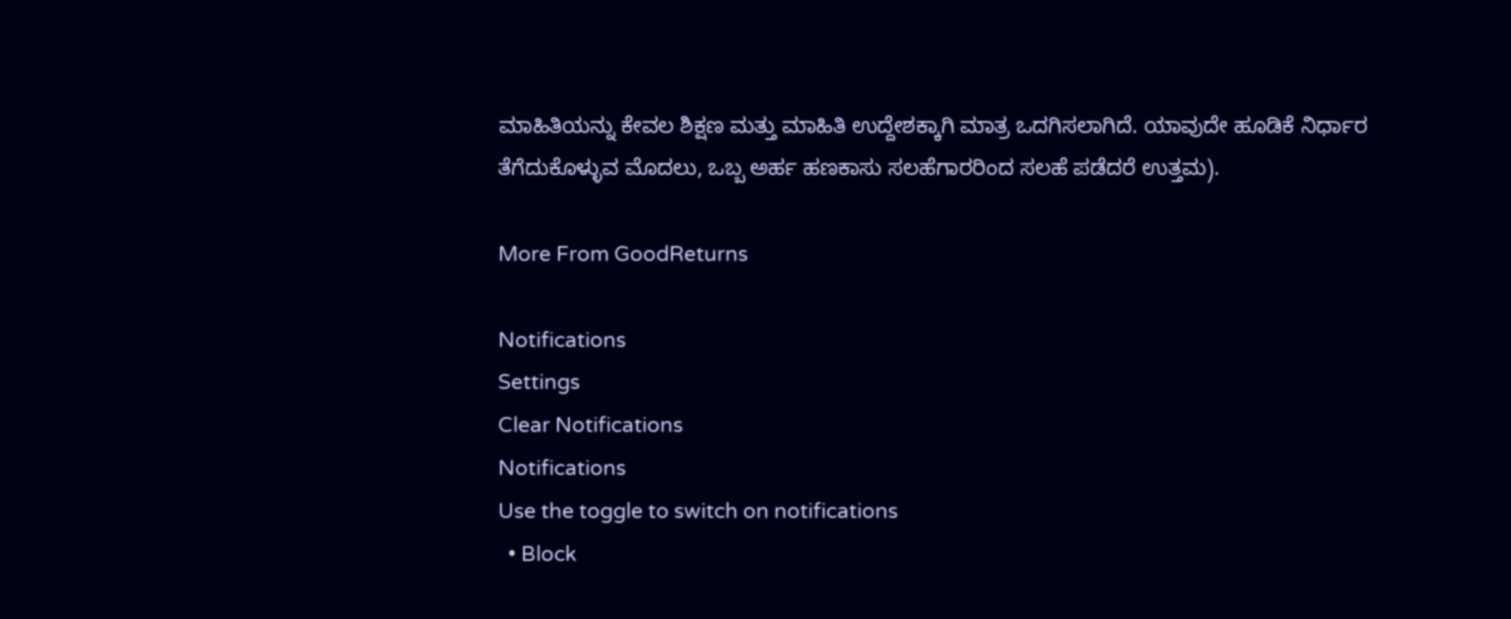ಮಾಹಿತಿಯನ್ನು ಕೇವಲ ಶಿಕ್ಷಣ ಮತ್ತು ಮಾಹಿತಿ ಉದ್ದೇಶಕ್ಕಾಗಿ ಮಾತ್ರ ಒದಗಿಸಲಾಗಿದೆ. ಯಾವುದೇ ಹೂಡಿಕೆ ನಿರ್ಧಾರ ತೆಗೆದುಕೊಳ್ಳುವ ಮೊದಲು, ಒಬ್ಬ ಅರ್ಹ ಹಣಕಾಸು ಸಲಹೆಗಾರರಿಂದ ಸಲಹೆ ಪಡೆದರೆ ಉತ್ತಮ).

More From GoodReturns

Notifications
Settings
Clear Notifications
Notifications
Use the toggle to switch on notifications
  • Block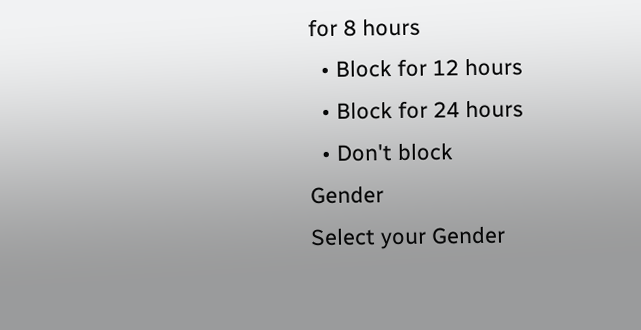for 8 hours
  • Block for 12 hours
  • Block for 24 hours
  • Don't block
Gender
Select your Gender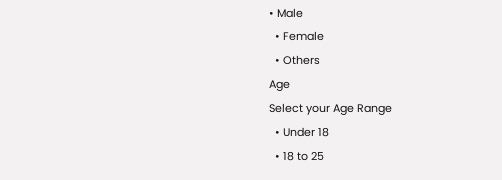• Male
  • Female
  • Others
Age
Select your Age Range
  • Under 18
  • 18 to 25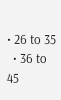• 26 to 35
  • 36 to 45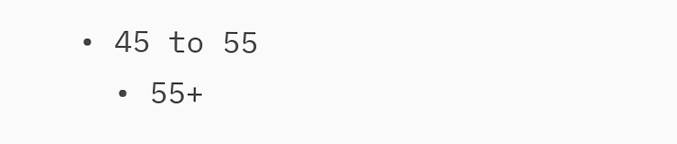• 45 to 55
  • 55+